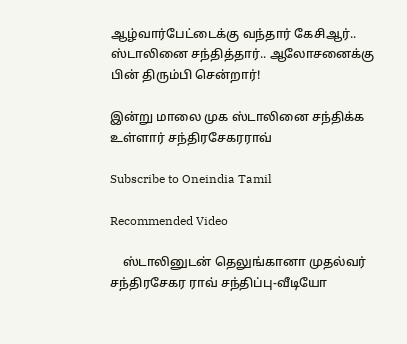ஆழ்வார்பேட்டைக்கு வந்தார் கேசிஆர்.. ஸ்டாலினை சந்தித்தார்.. ஆலோசனைக்கு பின் திரும்பி சென்றார்!

இன்று மாலை முக ஸ்டாலினை சந்திக்க உள்ளார் சந்திரசேகரராவ்

Subscribe to Oneindia Tamil

Recommended Video

    ஸ்டாலினுடன் தெலுங்கானா முதல்வர் சந்திரசேகர ராவ் சந்திப்பு-வீடியோ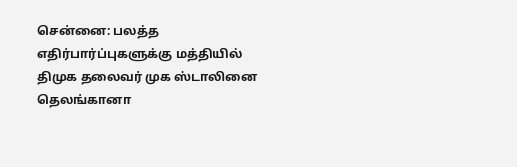சென்னை: பலத்த எதிர்பார்ப்புகளுக்கு மத்தியில் திமுக தலைவர் முக ஸ்டாலினை தெலங்கானா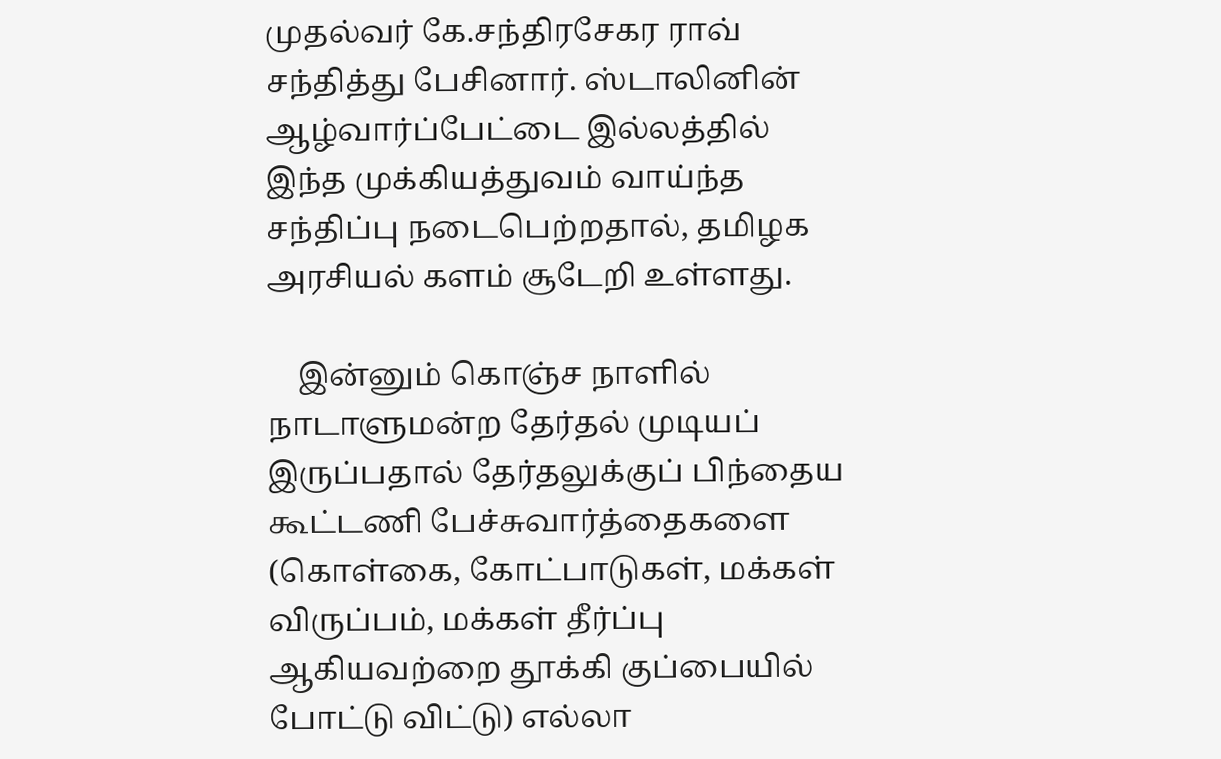முதல்வர் கே.சந்திரசேகர ராவ் சந்தித்து பேசினார். ஸ்டாலினின் ஆழ்வார்ப்பேட்டை இல்லத்தில் இந்த முக்கியத்துவம் வாய்ந்த சந்திப்பு நடைபெற்றதால், தமிழக அரசியல் களம் சூடேறி உள்ளது.

    இன்னும் கொஞ்ச நாளில் நாடாளுமன்ற தேர்தல் முடியப் இருப்பதால் தேர்தலுக்குப் பிந்தைய கூட்டணி பேச்சுவார்த்தைகளை (கொள்கை, கோட்பாடுகள், மக்கள் விருப்பம், மக்கள் தீர்ப்பு ஆகியவற்றை தூக்கி குப்பையில் போட்டு விட்டு) எல்லா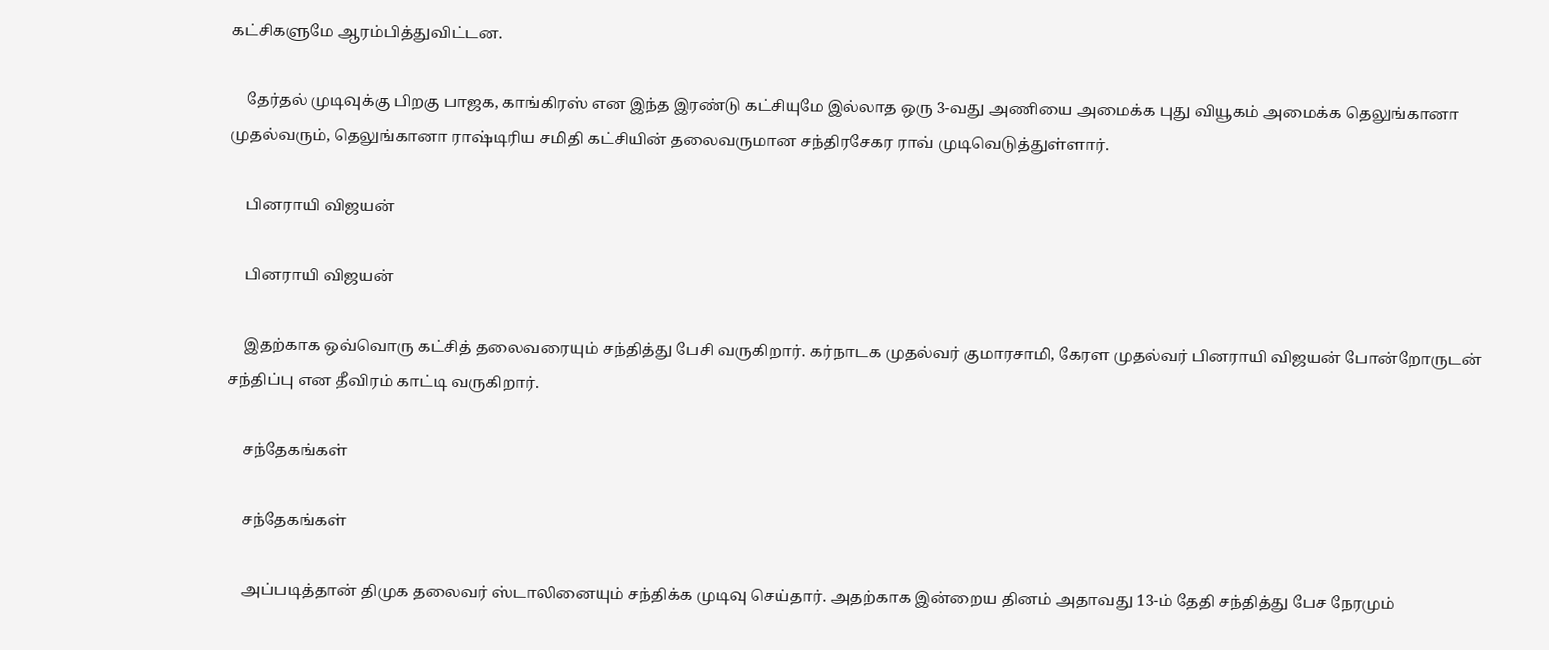கட்சிகளுமே ஆரம்பித்துவிட்டன.

    தேர்தல் முடிவுக்கு பிறகு பாஜக, காங்கிரஸ் என இந்த இரண்டு கட்சியுமே இல்லாத ஒரு 3-வது அணியை அமைக்க புது வியூகம் அமைக்க தெலுங்கானா முதல்வரும், தெலுங்கானா ராஷ்டிரிய சமிதி கட்சியின் தலைவருமான சந்திரசேகர ராவ் முடிவெடுத்துள்ளார்.

    பினராயி விஜயன்

    பினராயி விஜயன்

    இதற்காக ஒவ்வொரு கட்சித் தலைவரையும் சந்தித்து பேசி வருகிறார். கர்நாடக முதல்வர் குமாரசாமி, கேரள முதல்வர் பினராயி விஜயன் போன்றோருடன் சந்திப்பு என தீவிரம் காட்டி வருகிறார்.

    சந்தேகங்கள்

    சந்தேகங்கள்

    அப்படித்தான் திமுக தலைவர் ஸ்டாலினையும் சந்திக்க முடிவு செய்தார். அதற்காக இன்றைய தினம் அதாவது 13-ம் தேதி சந்தித்து பேச நேரமும்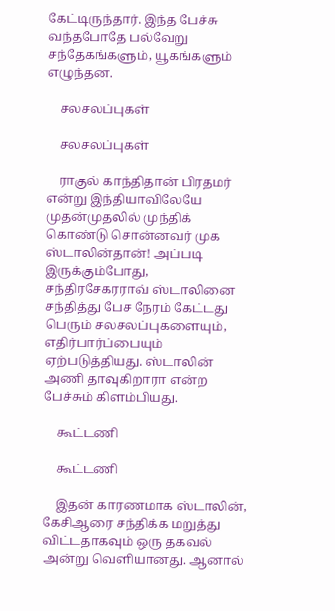கேட்டிருந்தார். இந்த பேச்சு வந்தபோதே பல்வேறு சந்தேகங்களும், யூகங்களும் எழுந்தன.

    சலசலப்புகள்

    சலசலப்புகள்

    ராகுல் காந்திதான் பிரதமர் என்று இந்தியாவிலேயே முதன்முதலில் முந்திக் கொண்டு சொன்னவர் முக ஸ்டாலின்தான்! அப்படி இருக்கும்போது, சந்திரசேகரராவ் ஸ்டாலினை சந்தித்து பேச நேரம் கேட்டது பெரும் சலசலப்புகளையும், எதிர்பார்ப்பையும் ஏற்படுத்தியது. ஸ்டாலின் அணி தாவுகிறாரா என்ற பேச்சும் கிளம்பியது.

    கூட்டணி

    கூட்டணி

    இதன் காரணமாக ஸ்டாலின், கேசிஆரை சந்திக்க மறுத்து விட்டதாகவும் ஒரு தகவல் அன்று வெளியானது. ஆனால்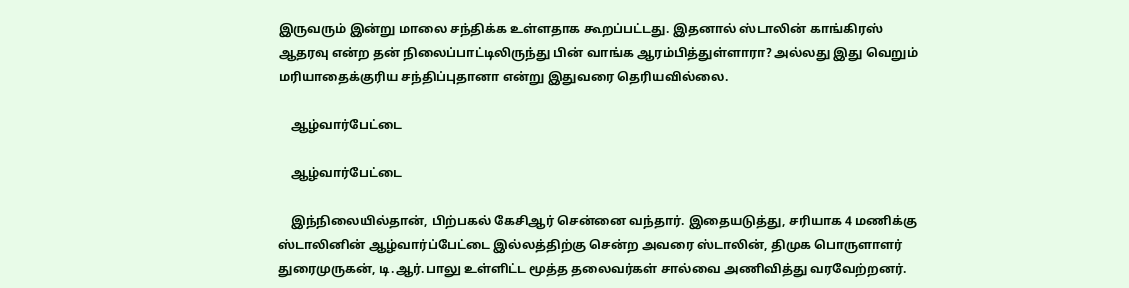இருவரும் இன்று மாலை சந்திக்க உள்ளதாக கூறப்பட்டது. இதனால் ஸ்டாலின் காங்கிரஸ் ஆதரவு என்ற தன் நிலைப்பாட்டிலிருந்து பின் வாங்க ஆரம்பித்துள்ளாரா? அல்லது இது வெறும் மரியாதைக்குரிய சந்திப்புதானா என்று இதுவரை தெரியவில்லை.

    ஆழ்வார்பேட்டை

    ஆழ்வார்பேட்டை

    இந்நிலையில்தான், பிற்பகல் கேசிஆர் சென்னை வந்தார். இதையடுத்து, சரியாக 4 மணிக்கு ஸ்டாலினின் ஆழ்வார்ப்பேட்டை இல்லத்திற்கு சென்ற அவரை ஸ்டாலின், திமுக பொருளாளர் துரைமுருகன், டி.ஆர்.பாலு உள்ளிட்ட மூத்த தலைவர்கள் சால்வை அணிவித்து வரவேற்றனர்.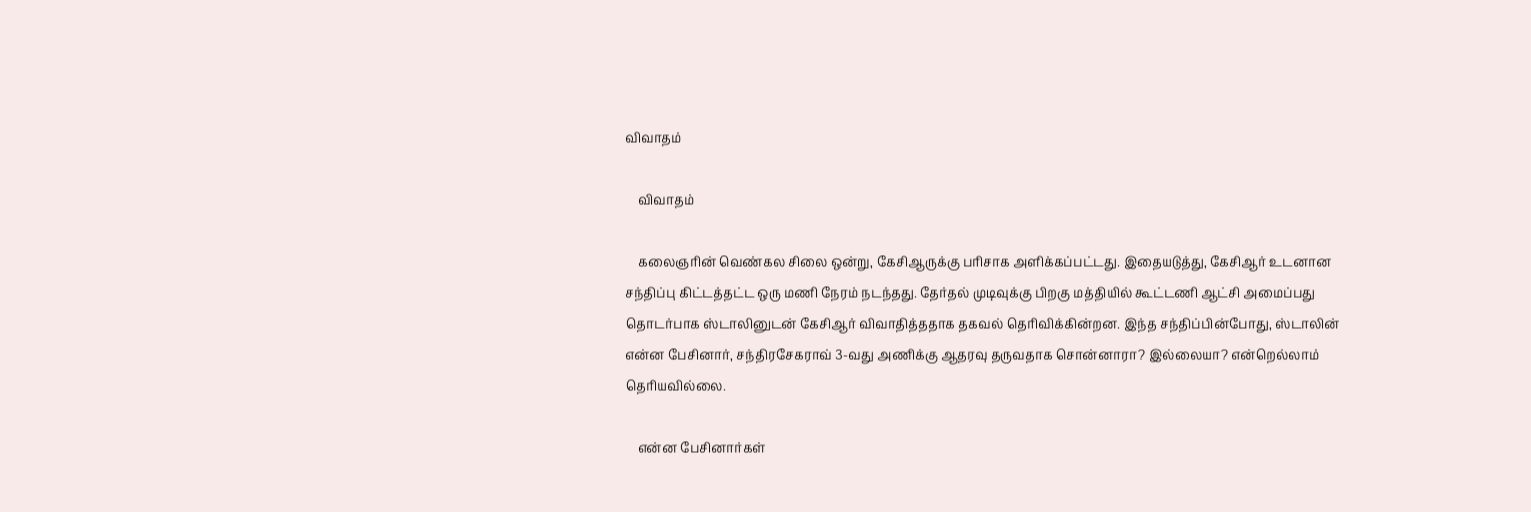விவாதம்

    விவாதம்

    கலைஞரின் வெண்கல சிலை ஒன்று, கேசிஆருக்கு பரிசாக அளிக்கப்பட்டது. இதையடுத்து, கேசிஆர் உடனான சந்திப்பு கிட்டத்தட்ட ஒரு மணி நேரம் நடந்தது. தேர்தல் முடிவுக்கு பிறகு மத்தியில் கூட்டணி ஆட்சி அமைப்பது தொடர்பாக ஸ்டாலினுடன் கேசிஆர் விவாதித்ததாக தகவல் தெரிவிக்கின்றன. இந்த சந்திப்பின்போது, ஸ்டாலின் என்ன பேசினார், சந்திரசேகராவ் 3-வது அணிக்கு ஆதரவு தருவதாக சொன்னாரா? இல்லையா? என்றெல்லாம் தெரியவில்லை.

    என்ன பேசினார்கள்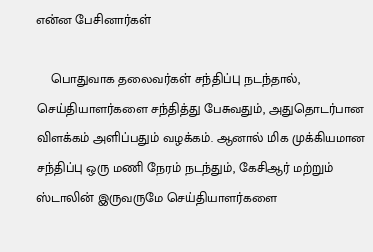என்ன பேசினார்கள்

    பொதுவாக தலைவர்கள் சந்திப்பு நடந்தால், செய்தியாளர்களை சந்தித்து பேசுவதும், அதுதொடர்பான விளக்கம் அளிப்பதும் வழக்கம். ஆனால் மிக முக்கியமான சந்திப்பு ஒரு மணி நேரம் நடந்தும், கேசிஆர் மற்றும் ஸ்டாலின் இருவருமே செய்தியாளர்களை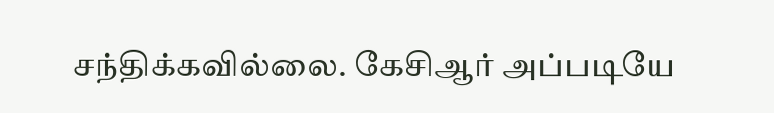சந்திக்கவில்லை. கேசிஆர் அப்படியே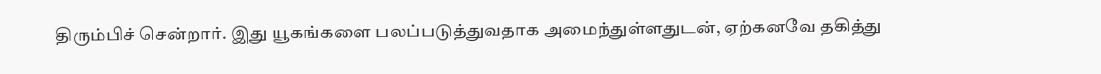திரும்பிச் சென்றார். இது யூகங்களை பலப்படுத்துவதாக அமைந்துள்ளதுடன், ஏற்கனவே தகித்து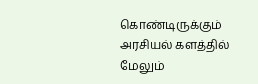கொண்டிருக்கும் அரசியல் களத்தில் மேலும்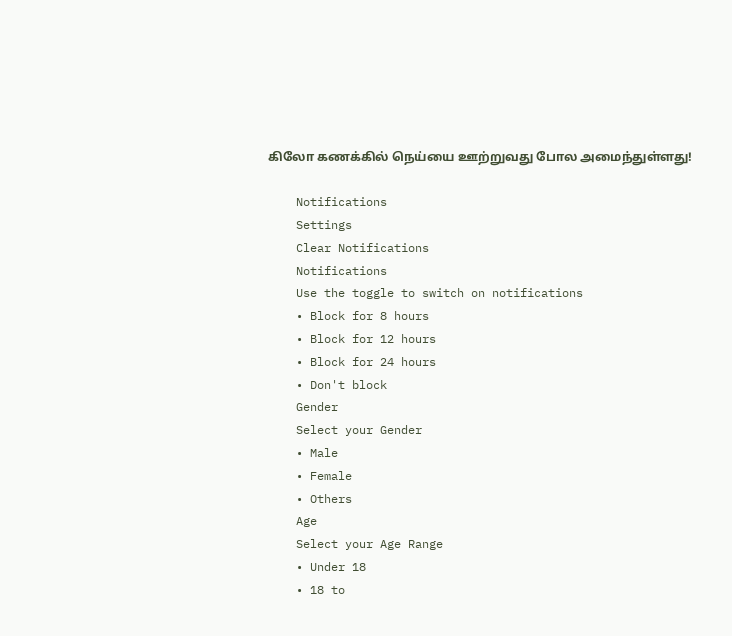கிலோ கணக்கில் நெய்யை ஊற்றுவது போல அமைந்துள்ளது!

    Notifications
    Settings
    Clear Notifications
    Notifications
    Use the toggle to switch on notifications
    • Block for 8 hours
    • Block for 12 hours
    • Block for 24 hours
    • Don't block
    Gender
    Select your Gender
    • Male
    • Female
    • Others
    Age
    Select your Age Range
    • Under 18
    • 18 to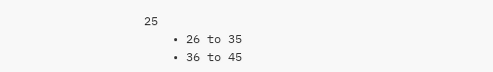25
    • 26 to 35
    • 36 to 45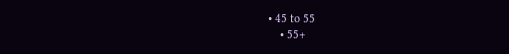• 45 to 55
    • 55+